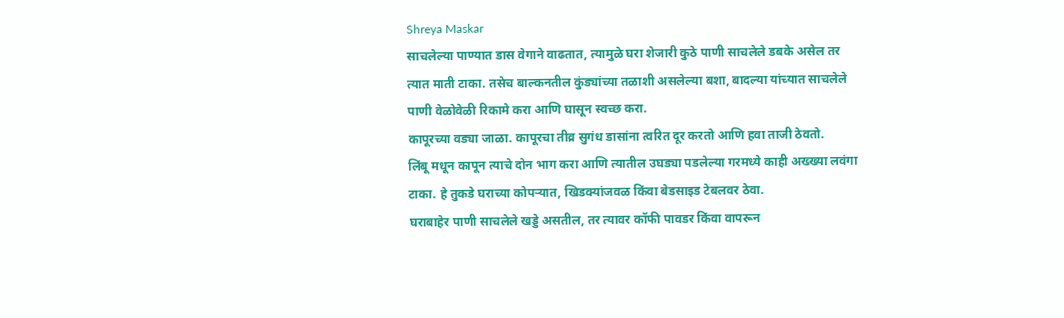Shreya Maskar
साचलेल्या पाण्यात डास वेगाने वाढतात, त्यामुळे घरा शेजारी कुठे पाणी साचलेले डबके असेल तर त्यात माती टाका. तसेच बाल्कनतील कुंड्यांच्या तळाशी असलेल्या बशा, बादल्या यांच्यात साचलेले पाणी वेळोवेळी रिकामे करा आणि घासून स्वच्छ करा.
कापूरच्या वड्या जाळा. कापूरचा तीव्र सुगंध डासांना त्वरित दूर करतो आणि हवा ताजी ठेवतो.
लिंबू मधून कापून त्याचे दोन भाग करा आणि त्यातील उघड्या पडलेल्या गरमध्ये काही अख्ख्या लवंगा टाका. हे तुकडे घराच्या कोपऱ्यात, खिडक्यांजवळ किंवा बेडसाइड टेबलवर ठेवा.
घराबाहेर पाणी साचलेले खड्डे असतील, तर त्यावर कॉफी पावडर किंवा वापरून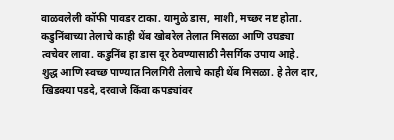वाळवलेली कॉफी पावडर टाका. यामुळे डास, माशी, मच्छर नष्ट होता.
कडुनिंबाच्या तेलाचे काही थेंब खोबरेल तेलात मिसळा आणि उघड्या त्वचेवर लावा. कडुनिंब हा डास दूर ठेवण्यासाठी नैसर्गिक उपाय आहे.
शुद्ध आणि स्वच्छ पाण्यात निलगिरी तेलाचे काही थेंब मिसळा. हे तेल दार, खिडक्या पडदे, दरवाजे किंवा कपड्यांवर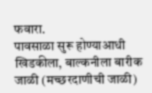फवारा.
पावसाळा सुरू होण्याआधी खिडकीला, बाल्कनीला बारीक जाळी (मच्छरदाणीची जाळी)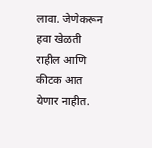लावा. जेणेकरून हवा खेळती राहील आणि कीटक आत येणार नाहीत.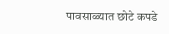पावसाळ्यात छोटे कपडे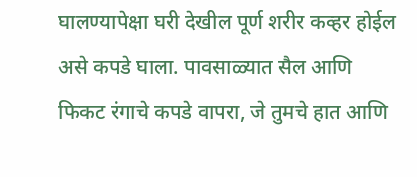घालण्यापेक्षा घरी देखील पूर्ण शरीर कव्हर होईल असे कपडे घाला. पावसाळ्यात सैल आणि फिकट रंगाचे कपडे वापरा, जे तुमचे हात आणि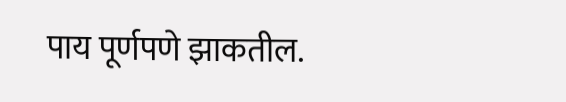पाय पूर्णपणे झाकतील.